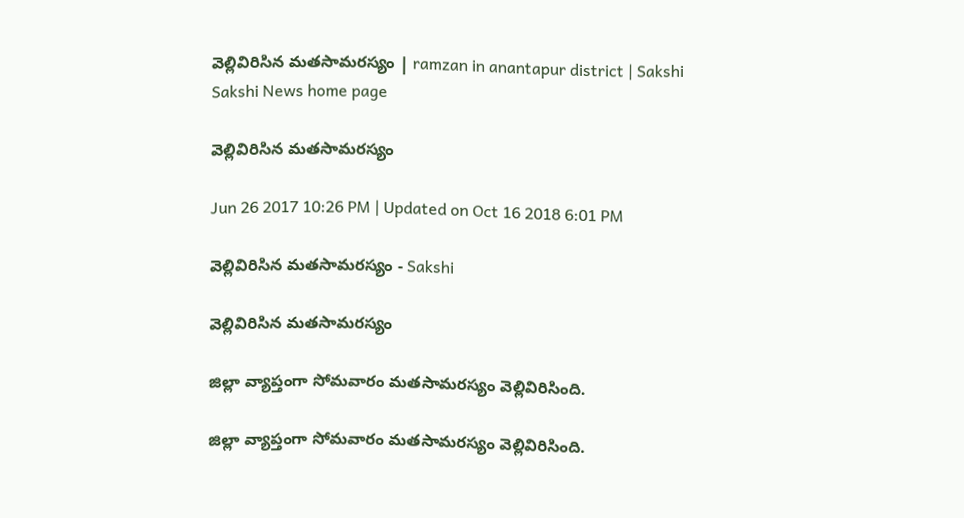వెల్లివిరిసిన మతసామరస్యం | ramzan in anantapur district | Sakshi
Sakshi News home page

వెల్లివిరిసిన మతసామరస్యం

Jun 26 2017 10:26 PM | Updated on Oct 16 2018 6:01 PM

వెల్లివిరిసిన మతసామరస్యం - Sakshi

వెల్లివిరిసిన మతసామరస్యం

జిల్లా వ్యాప్తంగా సోమవారం మతసామరస్యం వెల్లివిరిసింది.

జిల్లా వ్యాప్తంగా సోమవారం మతసామరస్యం వెల్లివిరిసింది.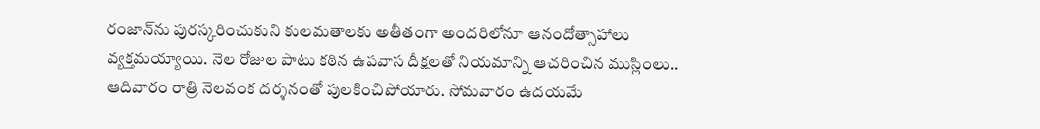రంజాన్‌ను పురస్కరించుకుని కులమతాలకు అతీతంగా అందరిలోనూ ఆనందోత్సాహాలు వ్యక్తమయ్యాయి. నెల రోజుల పాటు కఠిన ఉపవాస దీక్షలతో నియమాన్ని ఆచరించిన ముస్లింలు.. ఆదివారం రాత్రి నెలవంక దర్శనంతో పులకించిపోయారు. సోమవారం ఉదయమే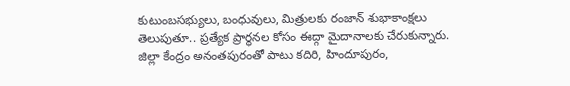కుటుంబసభ్యులు, బంధువులు, మిత్రులకు రంజాన్‌ శుభాకాంక్షలు తెలుపుతూ.. ప్రత్యేక ప్రార్థనల కోసం ఈద్గా మైదానాలకు చేరుకున్నారు. జిల్లా కేంద్రం అనంతపురంతో పాటు కదిరి, హిందూపురం,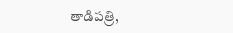తాడిపత్రి,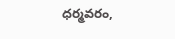ధర్మవరం,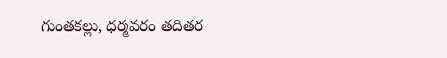గుంతకల్లు, ధర్మవరం తదితర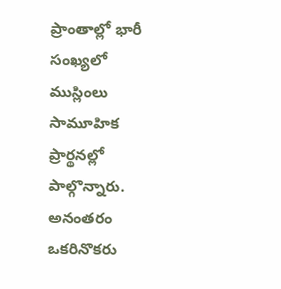ప్రాంతాల్లో భారీ సంఖ్యలో ముస్లింలు సామూహిక ప్రార్థనల్లో పాల్గొన్నారు. అనంతరం ఒకరినొకరు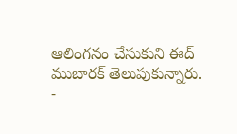ఆలింగనం చేసుకుని ఈద్‌ ముబారక్‌ తెలుపుకున్నారు.
-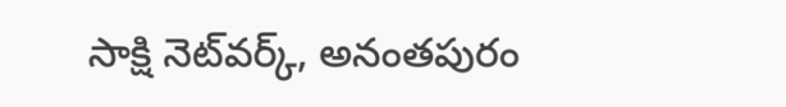సాక్షి నెట్‌వర్క్‌, అనంతపురం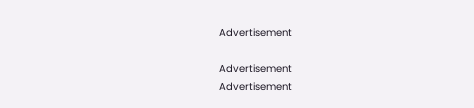Advertisement

Advertisement
Advertisement